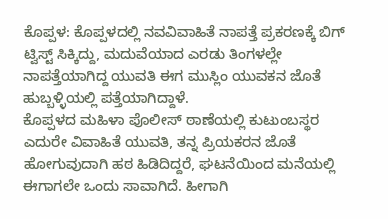ಕೊಪ್ಪಳ: ಕೊಪ್ಪಳದಲ್ಲಿ ನವವಿವಾಹಿತೆ ನಾಪತ್ತೆ ಪ್ರಕರಣಕ್ಕೆ ಬಿಗ್ ಟ್ವಿಸ್ಟ್ ಸಿಕ್ಕಿದ್ದು, ಮದುವೆಯಾದ ಎರಡು ತಿಂಗಳಲ್ಲೇ ನಾಪತ್ತೆಯಾಗಿದ್ದ ಯುವತಿ ಈಗ ಮುಸ್ಲಿಂ ಯುವಕನ ಜೊತೆ ಹುಬ್ಬಳ್ಳಿಯಲ್ಲಿ ಪತ್ತೆಯಾಗಿದ್ದಾಳೆ.
ಕೊಪ್ಪಳದ ಮಹಿಳಾ ಪೊಲೀಸ್ ಠಾಣೆಯಲ್ಲಿ ಕುಟುಂಬಸ್ಥರ ಎದುರೇ ವಿವಾಹಿತೆ ಯುವತಿ, ತನ್ನ ಪ್ರಿಯಕರನ ಜೊತೆ ಹೋಗುವುದಾಗಿ ಹಠ ಹಿಡಿದಿದ್ದರೆ, ಘಟನೆಯಿಂದ ಮನೆಯಲ್ಲಿ ಈಗಾಗಲೇ ಒಂದು ಸಾವಾಗಿದೆ. ಹೀಗಾಗಿ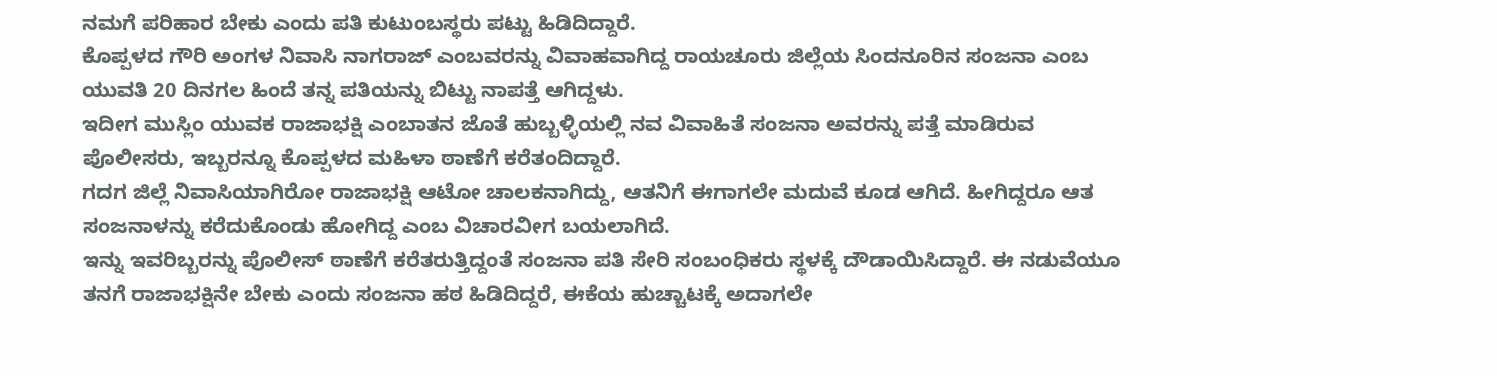ನಮಗೆ ಪರಿಹಾರ ಬೇಕು ಎಂದು ಪತಿ ಕುಟುಂಬಸ್ಥರು ಪಟ್ಟು ಹಿಡಿದಿದ್ದಾರೆ.
ಕೊಪ್ಪಳದ ಗೌರಿ ಅಂಗಳ ನಿವಾಸಿ ನಾಗರಾಜ್ ಎಂಬವರನ್ನು ವಿವಾಹವಾಗಿದ್ದ ರಾಯಚೂರು ಜಿಲ್ಲೆಯ ಸಿಂದನೂರಿನ ಸಂಜನಾ ಎಂಬ ಯುವತಿ 20 ದಿನಗಲ ಹಿಂದೆ ತನ್ನ ಪತಿಯನ್ನು ಬಿಟ್ಟು ನಾಪತ್ತೆ ಆಗಿದ್ದಳು.
ಇದೀಗ ಮುಸ್ಲಿಂ ಯುವಕ ರಾಜಾಭಕ್ಷಿ ಎಂಬಾತನ ಜೊತೆ ಹುಬ್ಬಳ್ಳಿಯಲ್ಲಿ ನವ ವಿವಾಹಿತೆ ಸಂಜನಾ ಅವರನ್ನು ಪತ್ತೆ ಮಾಡಿರುವ ಪೊಲೀಸರು, ಇಬ್ಬರನ್ನೂ ಕೊಪ್ಪಳದ ಮಹಿಳಾ ಠಾಣೆಗೆ ಕರೆತಂದಿದ್ದಾರೆ.
ಗದಗ ಜಿಲ್ಲೆ ನಿವಾಸಿಯಾಗಿರೋ ರಾಜಾಭಕ್ಷಿ ಆಟೋ ಚಾಲಕನಾಗಿದ್ದು, ಆತನಿಗೆ ಈಗಾಗಲೇ ಮದುವೆ ಕೂಡ ಆಗಿದೆ. ಹೀಗಿದ್ದರೂ ಆತ ಸಂಜನಾಳನ್ನು ಕರೆದುಕೊಂಡು ಹೋಗಿದ್ದ ಎಂಬ ವಿಚಾರವೀಗ ಬಯಲಾಗಿದೆ.
ಇನ್ನು ಇವರಿಬ್ಬರನ್ನು ಪೊಲೀಸ್ ಠಾಣೆಗೆ ಕರೆತರುತ್ತಿದ್ದಂತೆ ಸಂಜನಾ ಪತಿ ಸೇರಿ ಸಂಬಂಧಿಕರು ಸ್ಥಳಕ್ಕೆ ದೌಡಾಯಿಸಿದ್ದಾರೆ. ಈ ನಡುವೆಯೂ ತನಗೆ ರಾಜಾಭಕ್ಷಿನೇ ಬೇಕು ಎಂದು ಸಂಜನಾ ಹಠ ಹಿಡಿದಿದ್ದರೆ, ಈಕೆಯ ಹುಚ್ಚಾಟಕ್ಕೆ ಅದಾಗಲೇ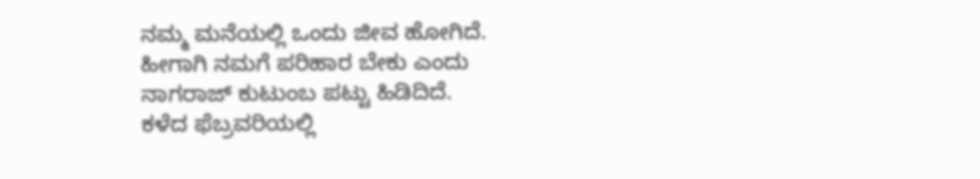ನಮ್ಮ ಮನೆಯಲ್ಲಿ ಒಂದು ಜೀವ ಹೋಗಿದೆ. ಹೀಗಾಗಿ ನಮಗೆ ಪರಿಹಾರ ಬೇಕು ಎಂದು ನಾಗರಾಜ್ ಕುಟುಂಬ ಪಟ್ಟು ಹಿಡಿದಿದೆ.
ಕಳೆದ ಫೆಬ್ರವರಿಯಲ್ಲಿ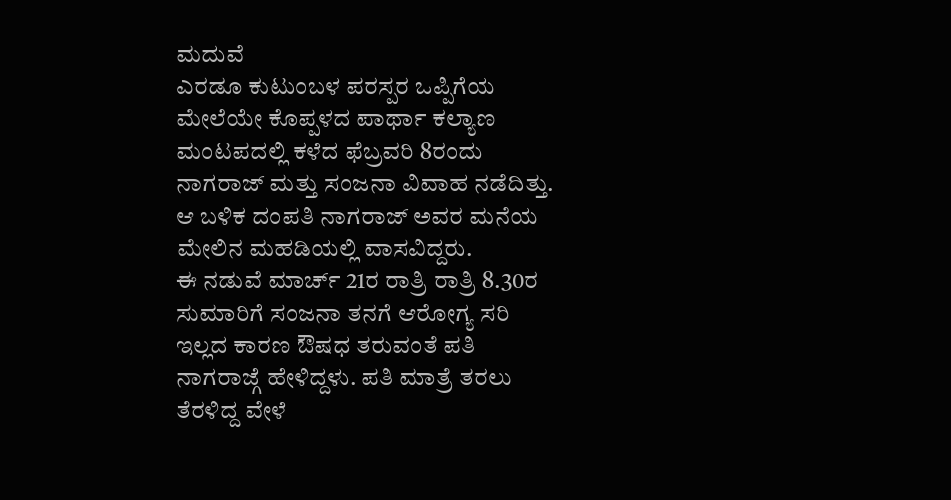ಮದುವೆ
ಎರಡೂ ಕುಟುಂಬಳ ಪರಸ್ಪರ ಒಪ್ಪಿಗೆಯ ಮೇಲೆಯೇ ಕೊಪ್ಪಳದ ಪಾರ್ಥಾ ಕಲ್ಯಾಣ ಮಂಟಪದಲ್ಲಿ ಕಳೆದ ಫೆಬ್ರವರಿ 8ರಂದು ನಾಗರಾಜ್ ಮತ್ತು ಸಂಜನಾ ವಿವಾಹ ನಡೆದಿತ್ತು. ಆ ಬಳಿಕ ದಂಪತಿ ನಾಗರಾಜ್ ಅವರ ಮನೆಯ ಮೇಲಿನ ಮಹಡಿಯಲ್ಲಿ ವಾಸವಿದ್ದರು.
ಈ ನಡುವೆ ಮಾರ್ಚ್ 21ರ ರಾತ್ರಿ ರಾತ್ರಿ 8.30ರ ಸುಮಾರಿಗೆ ಸಂಜನಾ ತನಗೆ ಆರೋಗ್ಯ ಸರಿ ಇಲ್ಲದ ಕಾರಣ ಔಷಧ ತರುವಂತೆ ಪತಿ ನಾಗರಾಜ್ಗೆ ಹೇಳಿದ್ದಳು. ಪತಿ ಮಾತ್ರೆ ತರಲು ತೆರಳಿದ್ದ ವೇಳೆ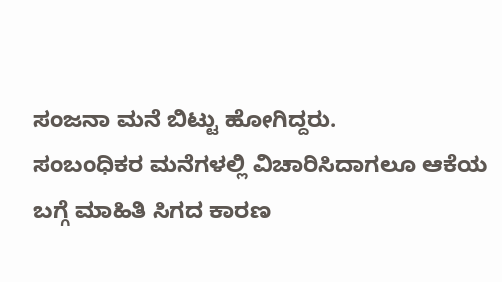ಸಂಜನಾ ಮನೆ ಬಿಟ್ಟು ಹೋಗಿದ್ದರು.
ಸಂಬಂಧಿಕರ ಮನೆಗಳಲ್ಲಿ ವಿಚಾರಿಸಿದಾಗಲೂ ಆಕೆಯ ಬಗ್ಗೆ ಮಾಹಿತಿ ಸಿಗದ ಕಾರಣ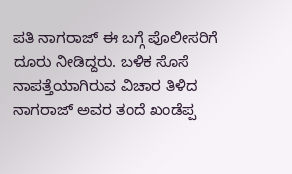ಪತಿ ನಾಗರಾಜ್ ಈ ಬಗ್ಗೆ ಪೊಲೀಸರಿಗೆ ದೂರು ನೀಡಿದ್ದರು. ಬಳಿಕ ಸೊಸೆ ನಾಪತ್ತೆಯಾಗಿರುವ ವಿಚಾರ ತಿಳಿದ ನಾಗರಾಜ್ ಅವರ ತಂದೆ ಖಂಡೆಪ್ಪ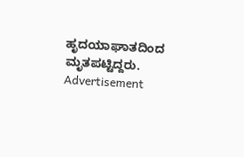ಹೃದಯಾಘಾತದಿಂದ ಮೃತಪಟ್ಟಿದ್ದರು.
Advertisement